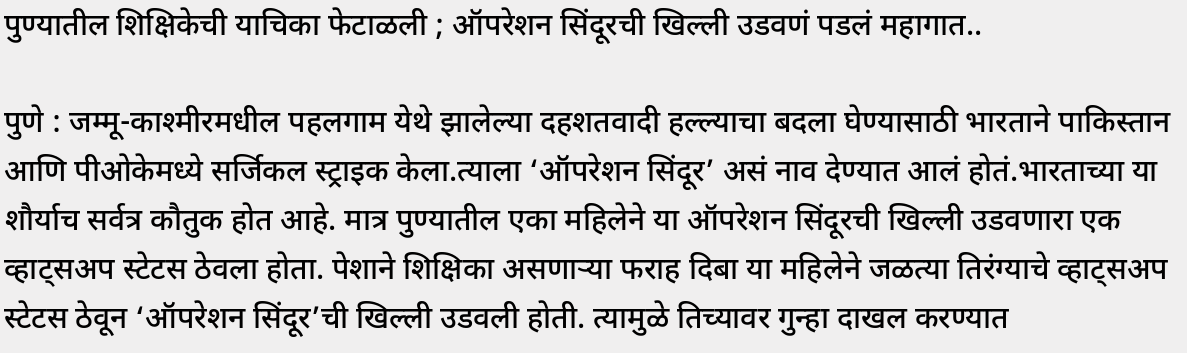पुण्यातील शिक्षिकेची याचिका फेटाळली ; ऑपरेशन सिंदूरची खिल्ली उडवणं पडलं महागात..

पुणे : जम्मू-काश्मीरमधील पहलगाम येथे झालेल्या दहशतवादी हल्ल्याचा बदला घेण्यासाठी भारताने पाकिस्तान आणि पीओकेमध्ये सर्जिकल स्ट्राइक केला.त्याला ‘ऑपरेशन सिंदूर’ असं नाव देण्यात आलं होतं.भारताच्या या शौर्याच सर्वत्र कौतुक होत आहे. मात्र पुण्यातील एका महिलेने या ऑपरेशन सिंदूरची खिल्ली उडवणारा एक व्हाट्सअप स्टेटस ठेवला होता. पेशाने शिक्षिका असणाऱ्या फराह दिबा या महिलेने जळत्या तिरंग्याचे व्हाट्सअप स्टेटस ठेवून ‘ऑपरेशन सिंदूर’ची खिल्ली उडवली होती. त्यामुळे तिच्यावर गुन्हा दाखल करण्यात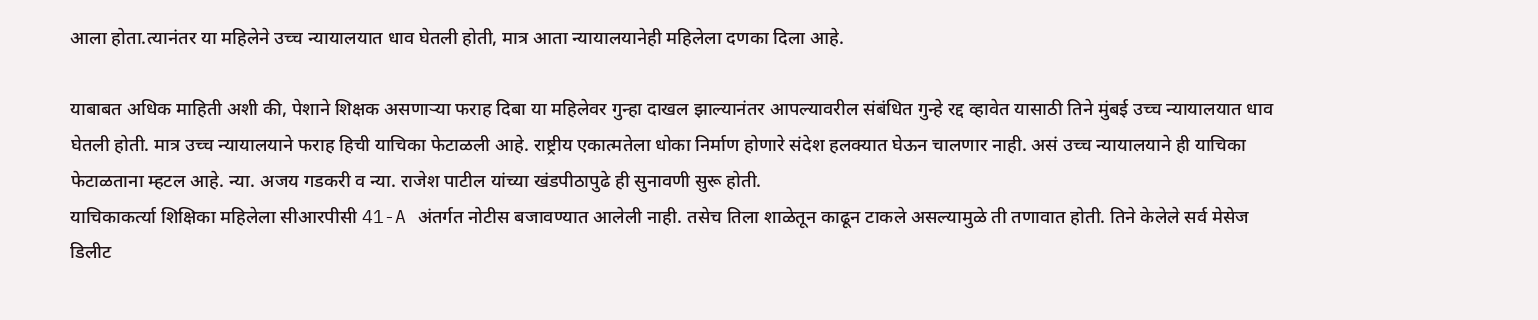आला होता.त्यानंतर या महिलेने उच्च न्यायालयात धाव घेतली होती, मात्र आता न्यायालयानेही महिलेला दणका दिला आहे.

याबाबत अधिक माहिती अशी की, पेशाने शिक्षक असणाऱ्या फराह दिबा या महिलेवर गुन्हा दाखल झाल्यानंतर आपल्यावरील संबंधित गुन्हे रद्द व्हावेत यासाठी तिने मुंबई उच्च न्यायालयात धाव घेतली होती. मात्र उच्च न्यायालयाने फराह हिची याचिका फेटाळली आहे. राष्ट्रीय एकात्मतेला धोका निर्माण होणारे संदेश हलक्यात घेऊन चालणार नाही. असं उच्च न्यायालयाने ही याचिका फेटाळताना म्हटल आहे. न्या. अजय गडकरी व न्या. राजेश पाटील यांच्या खंडपीठापुढे ही सुनावणी सुरू होती.
याचिकाकर्त्या शिक्षिका महिलेला सीआरपीसी 41-A अंतर्गत नोटीस बजावण्यात आलेली नाही. तसेच तिला शाळेतून काढून टाकले असल्यामुळे ती तणावात होती. तिने केलेले सर्व मेसेज डिलीट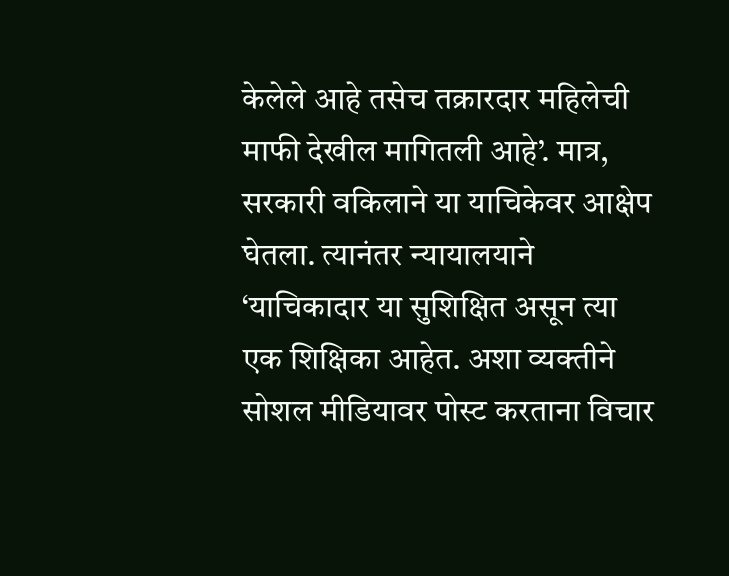केलेले आहे तसेच तक्रारदार महिलेची माफी देखील मागितली आहे’. मात्र, सरकारी वकिलाने या याचिकेवर आक्षेप घेतला. त्यानंतर न्यायालयाने ‘याचिकादार या सुशिक्षित असून त्या एक शिक्षिका आहेत. अशा व्यक्तीने सोशल मीडियावर पोस्ट करताना विचार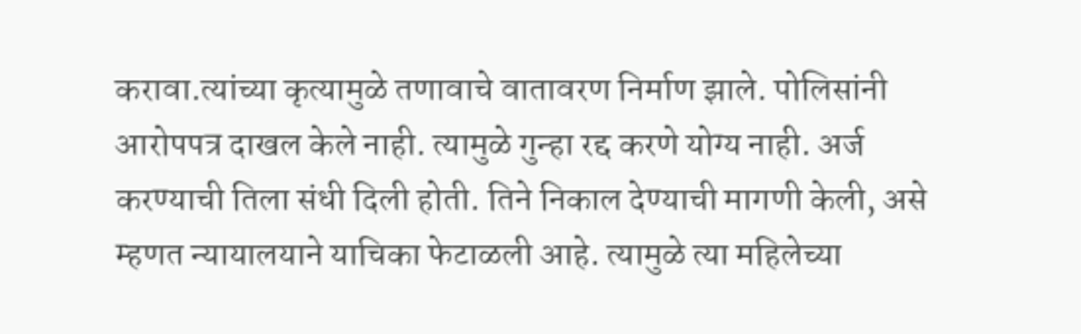करावा.त्यांच्या कृत्यामुळे तणावाचे वातावरण निर्माण झाले. पोलिसांनी आरोपपत्र दाखल केले नाही. त्यामुळे गुन्हा रद्द करणे योग्य नाही. अर्ज करण्याची तिला संधी दिली होती. तिने निकाल देण्याची मागणी केली, असे म्हणत न्यायालयाने याचिका फेटाळली आहे. त्यामुळे त्या महिलेच्या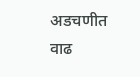अडचणीत वाढ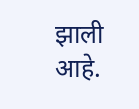झाली आहे.